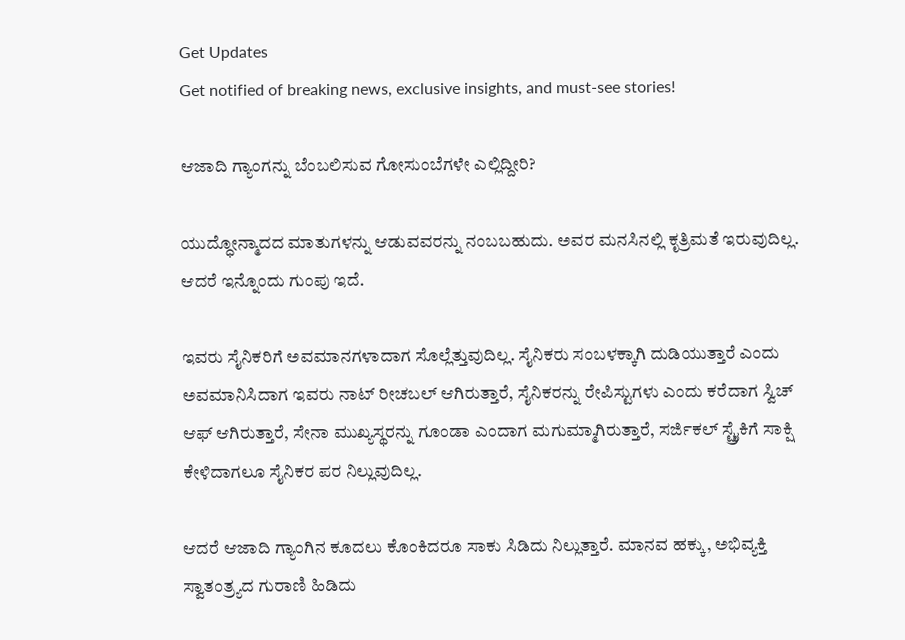Get Updates
Get notified of breaking news, exclusive insights, and must-see stories!

ಆಜಾದಿ ಗ್ಯಾಂಗನ್ನು ಬೆಂಬಲಿಸುವ ಗೋಸುಂಬೆಗಳೇ ಎಲ್ಲಿದ್ದೀರಿ?

ಯುದ್ಧೋನ್ಮಾದದ ಮಾತುಗಳನ್ನು ಆಡುವವರನ್ನು ನಂಬಬಹುದು. ಅವರ ಮನಸಿನಲ್ಲಿ ಕೃತ್ರಿಮತೆ ಇರುವುದಿಲ್ಲ. ಆದರೆ ಇನ್ನೊಂದು ಗುಂಪು ಇದೆ.

ಇವರು ಸೈನಿಕರಿಗೆ ಅವಮಾನಗಳಾದಾಗ ಸೊಲ್ಲೆತ್ತುವುದಿಲ್ಲ. ಸೈನಿಕರು ಸಂಬಳಕ್ಕಾಗಿ ದುಡಿಯುತ್ತಾರೆ ಎಂದು ಅವಮಾನಿಸಿದಾಗ ಇವರು ನಾಟ್ ರೀಚಬಲ್ ಆಗಿರುತ್ತಾರೆ, ಸೈನಿಕರನ್ನು ರೇಪಿಸ್ಟುಗಳು ಎಂದು ಕರೆದಾಗ ಸ್ವಿಚ್ ಆಫ್ ಆಗಿರುತ್ತಾರೆ, ಸೇನಾ ಮುಖ್ಯಸ್ಥರನ್ನು ಗೂಂಡಾ ಎಂದಾಗ ಮಗುಮ್ಮಾಗಿರುತ್ತಾರೆ, ಸರ್ಜಿಕಲ್ ಸ್ಟ್ರೈಕಿಗೆ ಸಾಕ್ಷಿ ಕೇಳಿದಾಗಲೂ ಸೈನಿಕರ ಪರ ನಿಲ್ಲುವುದಿಲ್ಲ.

ಆದರೆ ಆಜಾದಿ ಗ್ಯಾಂಗಿನ ಕೂದಲು ಕೊಂಕಿದರೂ ಸಾಕು ಸಿಡಿದು ನಿಲ್ಲುತ್ತಾರೆ. ಮಾನವ ಹಕ್ಕು, ಅಭಿವ್ಯಕ್ತಿ ಸ್ವಾತಂತ್ರ್ಯದ ಗುರಾಣಿ ಹಿಡಿದು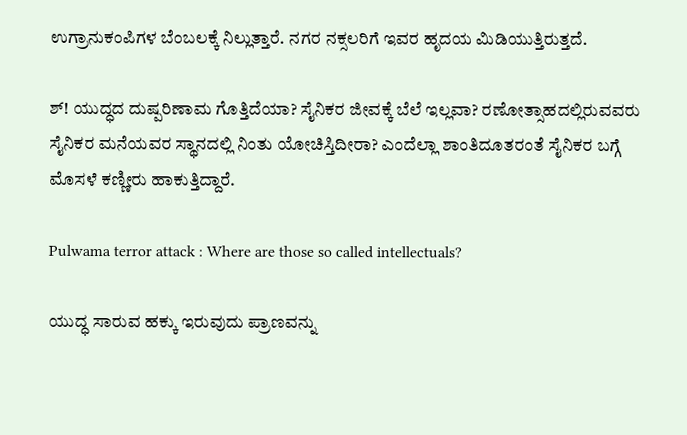ಉಗ್ರಾನುಕಂಪಿಗಳ ಬೆಂಬಲಕ್ಕೆ ನಿಲ್ಲುತ್ತಾರೆ. ನಗರ ನಕ್ಸಲರಿಗೆ ಇವರ ಹೃದಯ ಮಿಡಿಯುತ್ತಿರುತ್ತದೆ.

ಶ್! ಯುದ್ಧದ ದುಷ್ಪರಿಣಾಮ ಗೊತ್ತಿದೆಯಾ? ಸೈನಿಕರ ಜೀವಕ್ಕೆ ಬೆಲೆ ಇಲ್ಲವಾ? ರಣೋತ್ಸಾಹದಲ್ಲಿರುವವರು ಸೈನಿಕರ ಮನೆಯವರ ಸ್ಥಾನದಲ್ಲಿ ನಿಂತು ಯೋಚಿಸ್ತಿದೀರಾ? ಎಂದೆಲ್ಲಾ ಶಾಂತಿದೂತರಂತೆ ಸೈನಿಕರ ಬಗ್ಗೆ ಮೊಸಳೆ ಕಣ್ಣೀರು ಹಾಕುತ್ತಿದ್ದಾರೆ.

Pulwama terror attack : Where are those so called intellectuals?

ಯುದ್ಧ ಸಾರುವ ಹಕ್ಕು ಇರುವುದು ಪ್ರಾಣವನ್ನು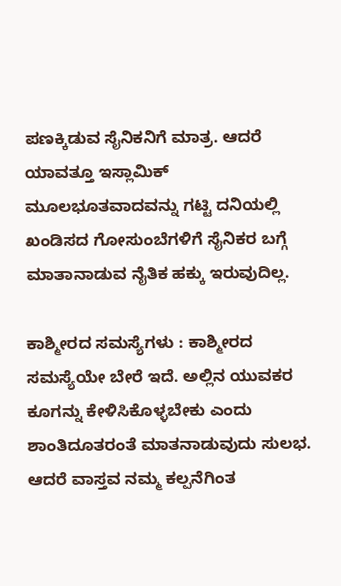ಪಣಕ್ಕಿಡುವ ಸೈನಿಕನಿಗೆ ಮಾತ್ರ. ಆದರೆ ಯಾವತ್ತೂ ಇಸ್ಲಾಮಿಕ್ ಮೂಲಭೂತವಾದವನ್ನು ಗಟ್ಟಿ ದನಿಯಲ್ಲಿ ಖಂಡಿಸದ ಗೋಸುಂಬೆಗಳಿಗೆ ಸೈನಿಕರ ಬಗ್ಗೆ ಮಾತಾನಾಡುವ ನೈತಿಕ ಹಕ್ಕು ಇರುವುದಿಲ್ಲ.

ಕಾಶ್ಮೀರದ ಸಮಸ್ಯೆಗಳು : ಕಾಶ್ಮೀರದ ಸಮಸ್ಯೆಯೇ ಬೇರೆ ಇದೆ. ಅಲ್ಲಿನ ಯುವಕರ ಕೂಗನ್ನು ಕೇಳಿಸಿಕೊಳ್ಳಬೇಕು ಎಂದು ಶಾಂತಿದೂತರಂತೆ ಮಾತನಾಡುವುದು ಸುಲಭ. ಆದರೆ ವಾಸ್ತವ ನಮ್ಮ ಕಲ್ಪನೆಗಿಂತ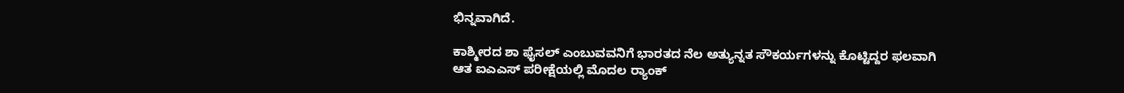ಭಿನ್ನವಾಗಿದೆ.

ಕಾಶ್ಮೀರದ ಶಾ ಫೈಸಲ್ ಎಂಬುವವನಿಗೆ ಭಾರತದ ನೆಲ‌ ಅತ್ಯುನ್ನತ ಸೌಕರ್ಯಗಳನ್ನು ಕೊಟ್ಟಿದ್ದರ ಫಲವಾಗಿ ಆತ ಐಎಎಸ್ ಪರೀಕ್ಷೆಯಲ್ಲಿ ‌ಮೊದಲ ರ‍್ಯಾಂಕ್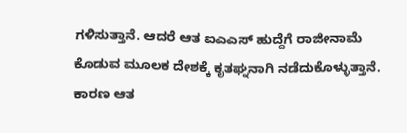ಗಳಿಸುತ್ತಾನೆ. ಆದರೆ ಆತ ಐಎಎಸ್ ಹುದ್ದೆಗೆ ರಾಜೀನಾಮೆ ಕೊಡುವ ಮೂಲಕ ದೇಶಕ್ಕೆ ಕೃತಘ್ನನಾಗಿ ನಡೆದುಕೊಳ್ಳುತ್ತಾನೆ. ಕಾರಣ ಆತ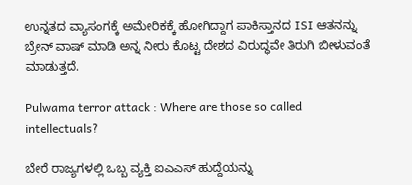ಉನ್ನತದ ವ್ಯಾಸಂಗಕ್ಕೆ ಅಮೇರಿಕಕ್ಕೆ ಹೋಗಿದ್ದಾಗ ಪಾಕಿಸ್ತಾನದ ISI ಆತನನ್ನು ಬ್ರೇನ್ ವಾಷ್ ಮಾಡಿ ಅನ್ನ ನೀರು ಕೊಟ್ಟ ದೇಶದ ವಿರುದ್ಧವೇ ತಿರುಗಿ ಬೀಳುವಂತೆ ಮಾಡುತ್ತದೆ.

Pulwama terror attack : Where are those so called intellectuals?

ಬೇರೆ ರಾಜ್ಯಗಳಲ್ಲಿ ಒಬ್ಬ ವ್ಯಕ್ತಿ ಐಎಎಸ್ ಹುದ್ದೆಯನ್ನು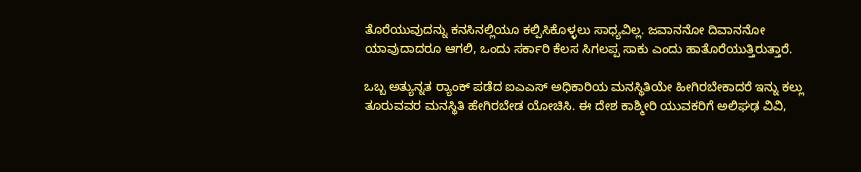ತೊರೆಯುವುದನ್ನು ಕನಸಿನಲ್ಲಿಯೂ ಕಲ್ಪಿಸಿಕೊಳ್ಳಲು ಸಾಧ್ಯವಿಲ್ಲ. ಜವಾನನೋ ದಿವಾನನೋ ಯಾವುದಾದರೂ ಆಗಲಿ, ಒಂದು ಸರ್ಕಾರಿ ಕೆಲಸ ಸಿಗಲಪ್ಪ ಸಾಕು ಎಂದು ಹಾತೊರೆಯುತ್ತಿರುತ್ತಾರೆ.

ಒಬ್ಬ ಅತ್ಯುನ್ನತ ರ‍್ಯಾಂಕ್ ಪಡೆದ ಐಎಎಸ್ ಅಧಿಕಾರಿಯ ಮನಸ್ಥಿತಿಯೇ ಹೀಗಿರಬೇಕಾದರೆ ಇನ್ನು ಕಲ್ಲು ತೂರುವವರ ಮನಸ್ಥಿತಿ ಹೇಗಿರಬೇಡ ಯೋಚಿಸಿ. ಈ ದೇಶ ಕಾಶ್ಮೀರಿ ಯುವಕರಿಗೆ ಅಲಿಘಢ ವಿವಿ,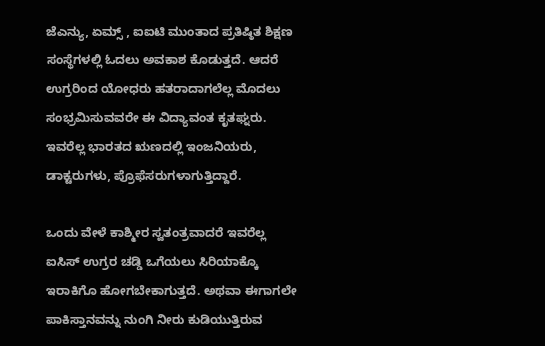ಜೆಎನ್ಯು, ಏಮ್ಸ್ , ಐಐಟಿ ಮುಂತಾದ ಪ್ರತಿಷ್ಠಿತ ಶಿಕ್ಷಣ ಸಂಸ್ಥೆಗಳಲ್ಲಿ ಓದಲು ಅವಕಾಶ ಕೊಡುತ್ತದೆ. ಆದರೆ ಉಗ್ರರಿಂದ ಯೋಧರು ಹತರಾದಾಗಲೆಲ್ಲ ಮೊದಲು ಸಂಭ್ರಮಿಸುವವರೇ ಈ ವಿದ್ಯಾವಂತ ಕೃತಘ್ನರು. ಇವರೆಲ್ಲ ಭಾರತದ ಋಣದಲ್ಲಿ ಇಂಜನಿಯರು, ಡಾಕ್ಟರುಗಳು, ಪ್ರೊಫೆಸರುಗಳಾಗುತ್ತಿದ್ದಾರೆ.

ಒಂದು ವೇಳೆ ಕಾಶ್ಮೀರ ಸ್ವತಂತ್ರವಾದರೆ ಇವರೆಲ್ಲ ಐಸಿಸ್ ಉಗ್ರರ ಚಡ್ಡಿ ಒಗೆಯಲು ಸಿರಿಯಾಕ್ಕೊ ಇರಾಕಿಗೊ ಹೋಗಬೇಕಾಗುತ್ತದೆ. ಅಥವಾ ಈಗಾಗಲೇ ಪಾಕಿಸ್ತಾನವನ್ನು ನುಂಗಿ ನೀರು ಕುಡಿಯುತ್ತಿರುವ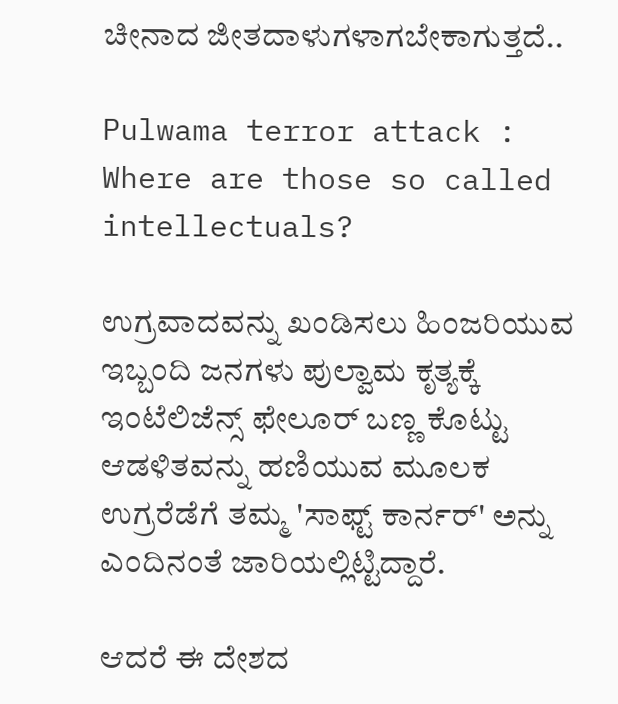ಚೀನಾದ ಜೀತದಾಳುಗಳಾಗಬೇಕಾಗುತ್ತದೆ..

Pulwama terror attack : Where are those so called intellectuals?

ಉಗ್ರವಾದವನ್ನು ಖಂಡಿಸಲು ಹಿಂಜರಿಯುವ ಇಬ್ಬಂದಿ ಜನಗಳು ಪುಲ್ವಾಮ ಕೃತ್ಯಕ್ಕೆ ಇಂಟೆಲಿಜೆನ್ಸ್‌ ಫೇಲೂರ್ ಬಣ್ಣ ಕೊಟ್ಟು ಆಡಳಿತವನ್ನು ಹಣಿಯುವ ಮೂಲಕ ಉಗ್ರರೆಡೆಗೆ ತಮ್ಮ 'ಸಾಫ್ಟ್ ಕಾರ್ನರ್' ಅನ್ನು ಎಂದಿನಂತೆ ಜಾರಿಯಲ್ಲಿಟ್ಟಿದ್ದಾರೆ.

ಆದರೆ ಈ ದೇಶದ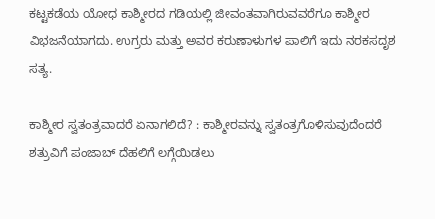ಕಟ್ಟಕಡೆಯ ಯೋಧ ಕಾಶ್ಮೀರದ ಗಡಿಯಲ್ಲಿ ಜೀವಂತವಾಗಿರುವವರೆಗೂ ಕಾಶ್ಮೀರ ವಿಭಜನೆಯಾಗದು. ಉಗ್ರರು ಮತ್ತು ಅವರ ಕರುಣಾಳುಗಳ ಪಾಲಿಗೆ ಇದು ನರಕಸದೃಶ ಸತ್ಯ.

ಕಾಶ್ಮೀರ ಸ್ವತಂತ್ರವಾದರೆ ಏನಾಗಲಿದೆ? : ಕಾಶ್ಮೀರವನ್ನು ಸ್ವತಂತ್ರಗೊಳಿಸುವುದೆಂದರೆ ಶತ್ರುವಿಗೆ ಪಂಜಾಬ್ ದೆಹಲಿಗೆ ಲಗ್ಗೆಯಿಡಲು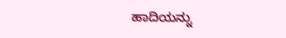ಹಾದಿಯನ್ನು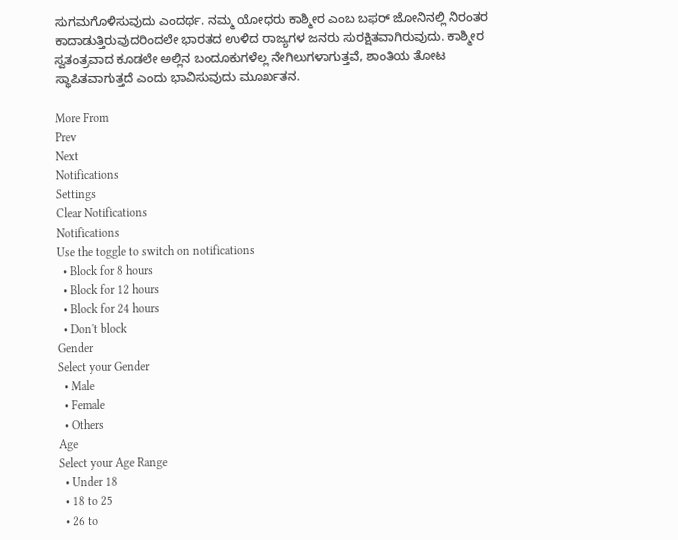ಸುಗಮಗೊಳಿಸುವುದು ಎಂದರ್ಥ. ನಮ್ಮ ಯೋಧರು ಕಾಶ್ಮೀರ ಎಂಬ ಬಫರ್ ಜೋನಿನಲ್ಲಿ ನಿರಂತರ ಕಾದಾಡುತ್ತಿರುವುದರಿಂದಲೇ ಭಾರತದ ಉಳಿದ ರಾಜ್ಯಗಳ ಜನರು ಸುರಕ್ಷಿತವಾಗಿರುವುದು. ಕಾಶ್ಮೀರ ಸ್ವತಂತ್ರವಾದ ಕೂಡಲೇ ಅಲ್ಲಿನ ಬಂದೂಕುಗಳೆಲ್ಲ ನೇಗಿಲುಗಳಾಗುತ್ತವೆ, ಶಾಂತಿಯ ತೋಟ ಸ್ಥಾಪಿತವಾಗುತ್ತದೆ ಎಂದು ಭಾವಿಸುವುದು ಮೂರ್ಖತನ.

More From
Prev
Next
Notifications
Settings
Clear Notifications
Notifications
Use the toggle to switch on notifications
  • Block for 8 hours
  • Block for 12 hours
  • Block for 24 hours
  • Don't block
Gender
Select your Gender
  • Male
  • Female
  • Others
Age
Select your Age Range
  • Under 18
  • 18 to 25
  • 26 to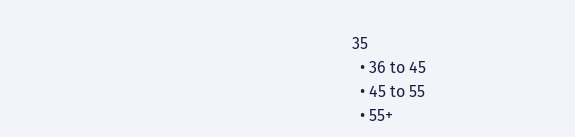35
  • 36 to 45
  • 45 to 55
  • 55+